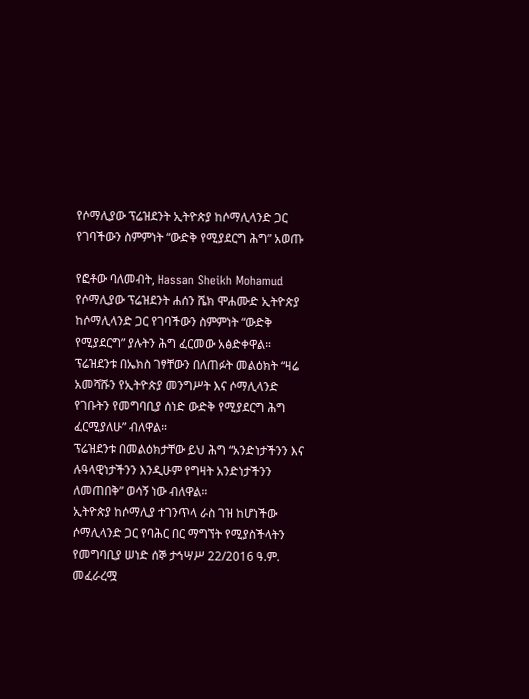የሶማሊያው ፕሬዝደንት ኢትዮጵያ ከሶማሊላንድ ጋር የገባችውን ስምምነት “ውድቅ የሚያደርግ ሕግ” አወጡ

የፎቶው ባለመብት, Hassan Sheikh Mohamud
የሶማሊያው ፕሬዝደንት ሐሰን ሼክ ሞሐሙድ ኢትዮጵያ ከሶማሊላንድ ጋር የገባችውን ስምምነት “ውድቅ የሚያደርግ” ያሉትን ሕግ ፈርመው አፅድቀዋል።
ፕሬዝደንቱ በኤክስ ገፃቸውን በለጠፉት መልዕክት “ዛሬ አመሻሹን የኢትዮጵያ መንግሥት እና ሶማሊላንድ የገቡትን የመግባቢያ ሰነድ ውድቅ የሚያደርግ ሕግ ፈርሚያለሁ” ብለዋል።
ፕሬዝደንቱ በመልዕክታቸው ይህ ሕግ “አንድነታችንን እና ሉዓላዊነታችንን እንዲሁም የግዛት አንድነታችንን ለመጠበቅ” ወሳኝ ነው ብለዋል።
ኢትዮጵያ ከሶማሊያ ተገንጥላ ራስ ገዝ ከሆነችው ሶማሊላንድ ጋር የባሕር በር ማግኘት የሚያስችላትን የመግባቢያ ሠነድ ሰኞ ታኅሣሥ 22/2016 ዓ.ም. መፈራረሟ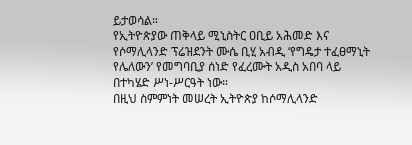ይታወሳል።
የኢትዮጵያው ጠቅላይ ሚኒስትር ዐቢይ አሕመድ እና የሶማሊላንድ ፕሬዝደንት ሙሴ ቢሂ አብዲ ‘የግዴታ ተፈፀማኒት የሌለውን’ የመግባቢያ ሰነድ የፈረሙት አዲስ አበባ ላይ በተካሄድ ሥነ-ሥርዓት ነው።
በዚህ ስምምነት መሠረት ኢትዮጵያ ከሶማሊላንድ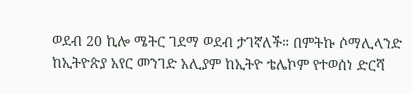ወደብ 20 ኪሎ ሜትር ገደማ ወደብ ታገኛለች። በምትኩ ሶማሊላንድ ከኢትዮጵያ አየር መንገድ አሊያም ከኢትዮ ቴሌኮም የተወሰነ ድርሻ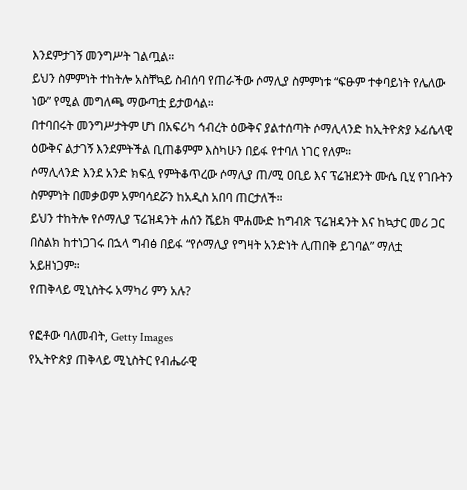እንደምታገኝ መንግሥት ገልጧል።
ይህን ስምምነት ተከትሎ አስቸኳይ ስብሰባ የጠራችው ሶማሊያ ስምምነቱ “ፍፁም ተቀባይነት የሌለው ነው” የሚል መግለጫ ማውጣቷ ይታወሳል።
በተባበሩት መንግሥታትም ሆነ በአፍሪካ ኅብረት ዕውቅና ያልተሰጣት ሶማሊላንድ ከኢትዮጵያ ኦፊሴላዊ ዕውቅና ልታገኝ እንደምትችል ቢጠቆምም እስካሁን በይፋ የተባለ ነገር የለም።
ሶማሊላንድ እንደ አንድ ክፍሏ የምትቆጥረው ሶማሊያ ጠ/ሚ ዐቢይ እና ፕሬዝደንት ሙሴ ቢሂ የገቡትን ስምምነት በመቃወም አምባሳደሯን ከአዲስ አበባ ጠርታለች።
ይህን ተከትሎ የሶማሊያ ፕሬዝዳንት ሐሰን ሼይክ ሞሐሙድ ከግብጽ ፕሬዝዳንት እና ከኳታር መሪ ጋር በስልክ ከተነጋገሩ በኋላ ግብፅ በይፋ “የሶማሊያ የግዛት አንድነት ሊጠበቅ ይገባል” ማለቷ አይዘነጋም።
የጠቅላይ ሚኒስትሩ አማካሪ ምን አሉ?

የፎቶው ባለመብት, Getty Images
የኢትዮጵያ ጠቅላይ ሚኒስትር የብሔራዊ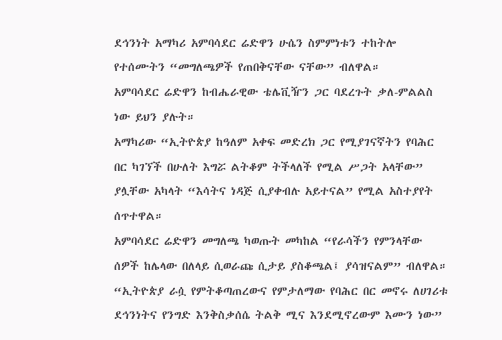ደኅንነት አማካሪ አምባሳደር ሬድዋን ሁሴን ስምምነቱን ተከትሎ የተሰሙትን “መግለጫዎች የጠበቅናቸው ናቸው” ብለዋል።
አምባሳደር ሬድዋን ከብሔራዊው ቴሌቪዥን ጋር ባደረጉት ቃለ-ምልልስ ነው ይህን ያሉት።
አማካሪው “ኢትዮጵያ ከዓለም አቀፍ መድረክ ጋር የሚያገናኛትን የባሕር በር ካገኘች በሁለት እግሯ ልትቆም ትችላለች የሚል ሥጋት አላቸው” ያሏቸው አካላት “እሳትና ነዳጅ ሲያቀብሉ አይተናል” የሚል አስተያየት ሰጥተዋል።
አምባሳደር ሬድዋን መግለጫ ካወጡት መካከል “የራሳችን የምንላቸው ሰዎች ከሌላው በለላይ ሲወራጩ ሲታይ ያስቆጫል፤ ያሳዝናልም” ብለዋል።
“ኢትዮጵያ ራሷ የምትቆጣጠረውና የምታለማው የባሕር በር መኖሩ ለሀገሪቱ ደኅንነትና የንግድ እንቅስቃሰሴ ትልቅ ሚና እንደሚኖረውም እሙን ነው”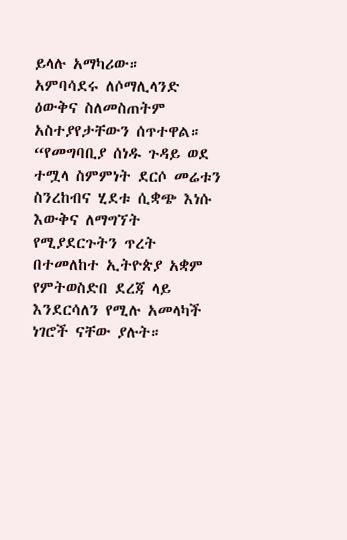ይላሉ አማካሪው።
አምባሳደሩ ለሶማሊላንድ ዕውቅና ስለመስጠትም አስተያየታቸውን ሰጥተዋል።
“የመግባቢያ ሰነዱ ጉዳይ ወደ ተሟላ ስምምነት ደርሶ መሬቱን ስንረከብና ሂደቱ ሲቋጭ እነሱ እውቅና ለማግኘት የሚያደርጉትን ጥረት በተመለከተ ኢትዮጵያ አቋም የምትወስድበ ደረጃ ላይ እንደርሳለን የሚሉ አመላካች ነገሮች ናቸው ያሉት።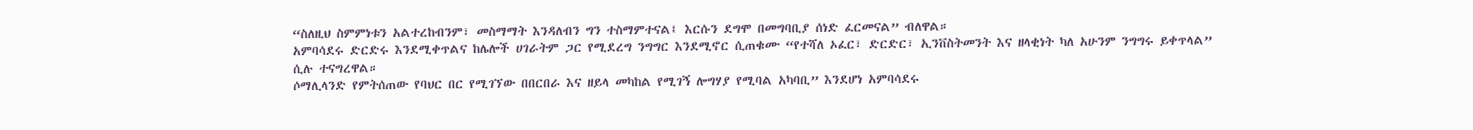“ስለዚህ ስምምነቱን አልተረከብንም፣ መስማማት እንዳለብን ግን ተስማምተናል፤ እርሱን ደግሞ በመግባቢያ ሰነድ ፈርመናል” ብለዋል።
አምባሳደሩ ድርድሩ እንደሚቀጥልና ከሌሎች ሀገራትም ጋር የሚደረግ ንግግር እንደሚኖር ሲጠቁሙ “የተሻለ ኦፈር፣ ድርድር፣ ኢንቨስትመንት እና ዘላቂነት ካለ አሁንም ንግግሩ ይቀጥላል” ሲሉ ተናግረዋል።
ሶማሊላንድ የምትሰጠው የባህር በር የሚገኘው በበርበራ እና ዘይላ መካከል የሚገኝ ሎግሃያ የሚባል አካባቢ” እንደሆነ አምባሳደሩ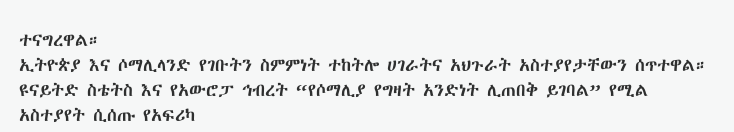ተናግረዋል።
ኢትዮጵያ እና ሶማሊላንድ የገቡትን ስምምነት ተከትሎ ሀገራትና አህጉራት አስተያየታቸውን ሰጥተዋል።
ዩናይትድ ስቴትስ እና የአውሮፓ ኅብረት “የሶማሊያ የግዛት አንድነት ሊጠበቅ ይገባል” የሚል አስተያየት ሲሰጡ የአፍሪካ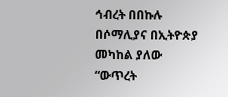ኅብረት በበኩሉ በሶማሊያና በኢትዮጵያ መካከል ያለው “ውጥረት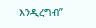እንዲረግብ”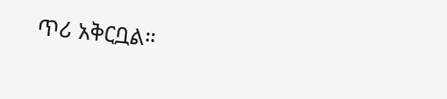ጥሪ አቅርቧል።